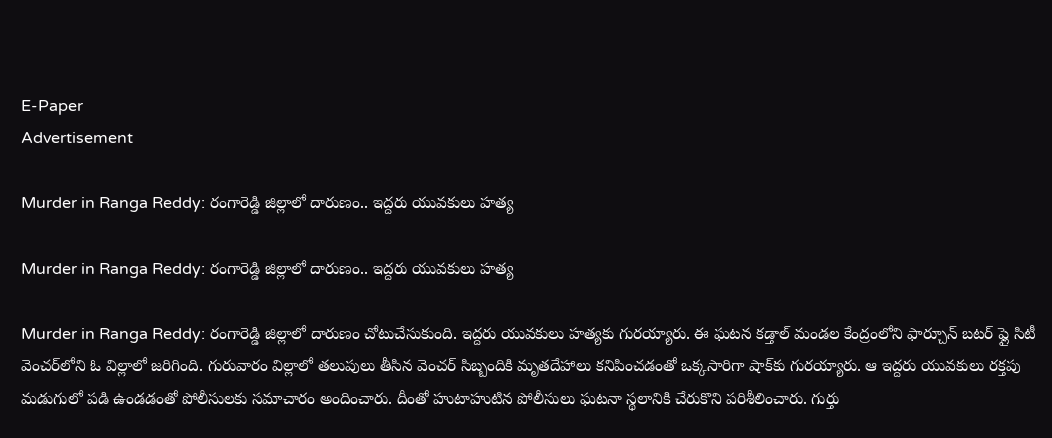E-Paper
Advertisement

Murder in Ranga Reddy: రంగారెడ్డి జిల్లాలో దారుణం.. ఇద్దరు యువకులు హత్య

Murder in Ranga Reddy: రంగారెడ్డి జిల్లాలో దారుణం.. ఇద్దరు యువకులు హత్య

Murder in Ranga Reddy: రంగారెడ్డి జిల్లాలో దారుణం చోటుచేసుకుంది. ఇద్దరు యువకులు హత్యకు గురయ్యారు. ఈ ఘటన కడ్తాల్ మండల కేంద్రంలోని ఫార్చూన్ బటర్ ఫ్లై సిటీ వెంచర్‌లోని ఓ విల్లాలో జరిగింది. గురువారం విల్లాలో తలుపులు తీసిన వెంచర్ సిబ్బందికి మృతదేహాలు కనిపించడంతో ఒక్కసారిగా షాక్‌కు గురయ్యారు. ఆ ఇద్దరు యువకులు రక్తపు మడుగులో పడి ఉండడంతో పోలీసులకు సమాచారం అందించారు. దీంతో హుటాహుటిన పోలీసులు ఘటనా స్థలానికి చేరుకొని పరిశీలించారు. గుర్తు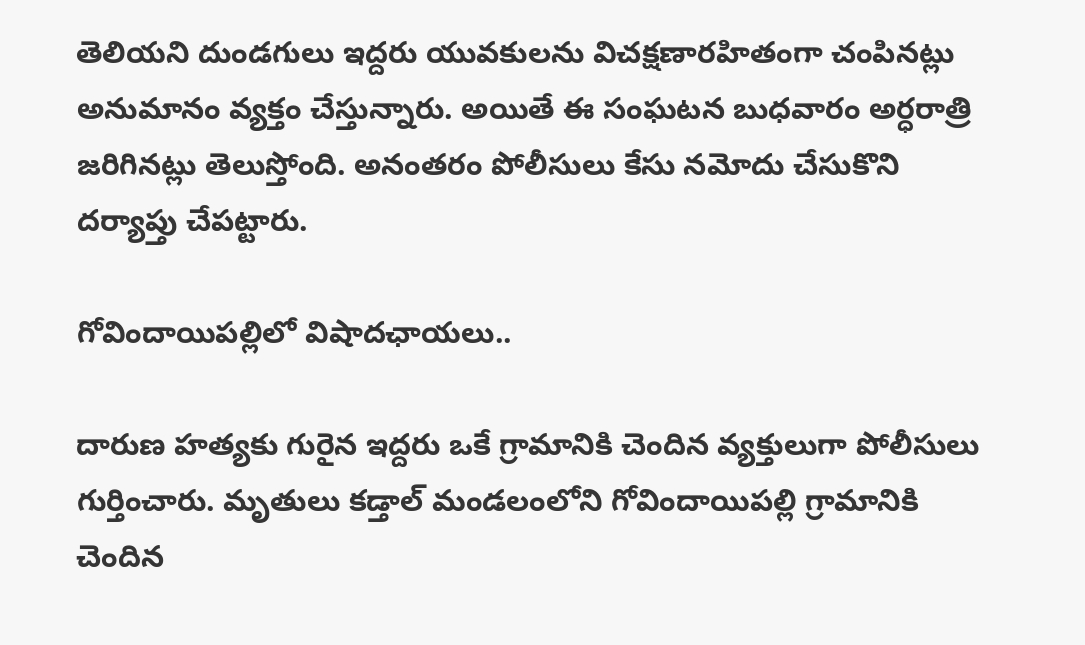తెలియని దుండగులు ఇద్దరు యువకులను విచక్షణారహితంగా చంపినట్లు అనుమానం వ్యక్తం చేస్తున్నారు. అయితే ఈ సంఘటన బుధవారం అర్ధరాత్రి జరిగినట్లు తెలుస్తోంది. అనంతరం పోలీసులు కేసు నమోదు చేసుకొని దర్యాప్తు చేపట్టారు.

గోవిందాయిపల్లిలో విషాదఛాయలు..

దారుణ హత్యకు గురైన ఇద్దరు ఒకే గ్రామానికి చెందిన వ్యక్తులుగా పోలీసులు గుర్తించారు. మృతులు కడ్తాల్ మండలంలోని గోవిందాయిపల్లి గ్రామానికి చెందిన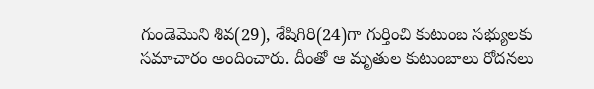గుండెమొని శివ(29), శేషిగిరి(24)గా గుర్తించి కుటుంబ సభ్యులకు సమాచారం అందించారు. దీంతో ఆ మృతుల కుటుంబాలు రోదనలు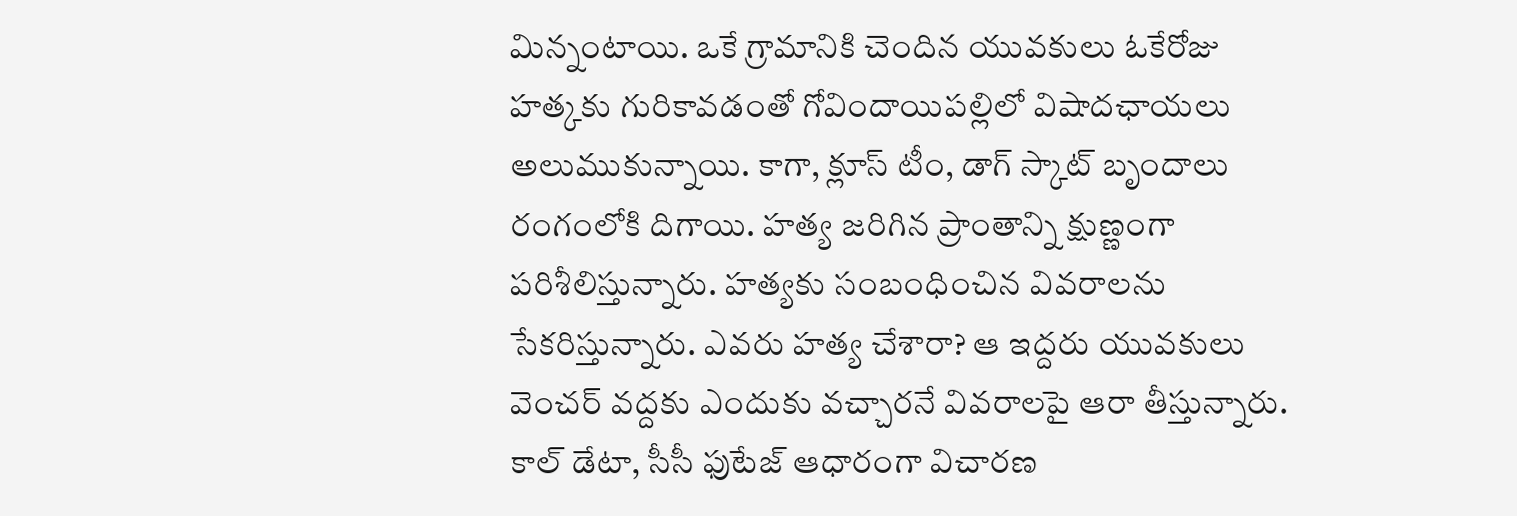మిన్నంటాయి. ఒకే గ్రామానికి చెందిన యువకులు ఓకేరోజు హత్కకు గురికావడంతో గోవిందాయిపల్లిలో విషాదఛాయలు అలుముకున్నాయి. కాగా, క్లూస్ టీం, డాగ్ స్కాట్ బృందాలు రంగంలోకి దిగాయి. హత్య జరిగిన ప్రాంతాన్ని క్షుణ్ణంగా పరిశీలిస్తున్నారు. హత్యకు సంబంధించిన వివరాలను సేకరిస్తున్నారు. ఎవరు హత్య చేశారా? ఆ ఇద్దరు యువకులు వెంచర్ వద్దకు ఎందుకు వచ్చారనే వివరాలపై ఆరా తీస్తున్నారు. కాల్ డేటా, సీసీ ఫుటేజ్ ఆధారంగా విచారణ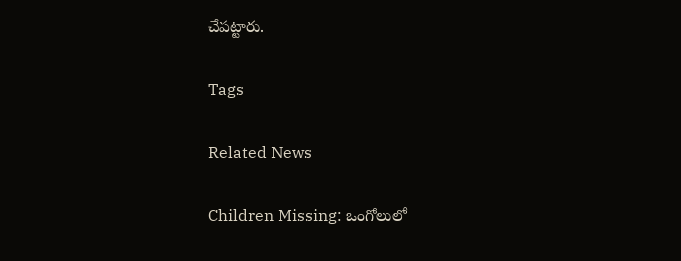చేపట్టారు.

Tags

Related News

Children Missing: ఒంగోలులో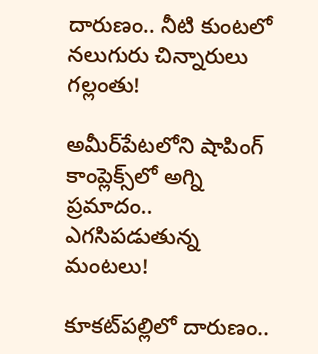దారుణం.. నీటి కుంటలో నలుగురు చిన్నారులు గల్లంతు!

అమీర్‌పేటలోని షాపింగ్ కాంప్లెక్స్‌లో అగ్ని ప్రమాదం.. ఎగసిపడుతున్న మంటలు!

కూకట్‌పల్లిలో దారుణం..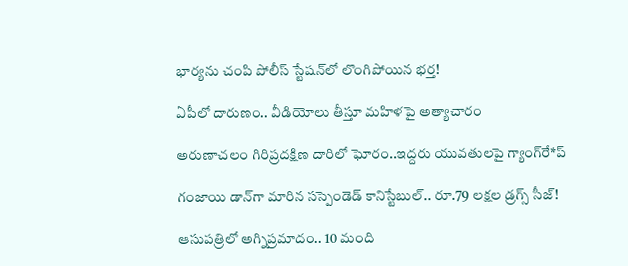భార్యను చంపి పోలీస్ స్టేషన్‌లో లొంగిపోయిన భర్త!

ఏపీలో దారుణం.. వీడియోలు తీస్తూ మ‌హిళ‌పై అత్యాచారం

అరుణాచలం గిరిప్రదక్షిణ దారిలో ఘోరం..ఇద్దరు యువతులపై గ్యాంగ్‌రే*ప్

గంజాయి డాన్‌గా మారిన సస్పెండెడ్ కానిస్టేబుల్.. రూ.79 లక్షల డ్రగ్స్ సీజ్!

ఆసుపత్రిలో అగ్నిప్రమాదం.. 10 మంది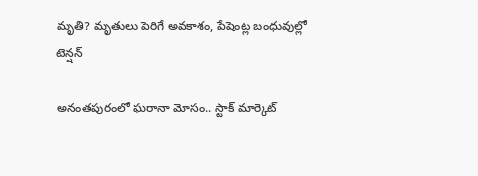మృతి? మృతులు పెరిగే అవకాశం, పేషెంట్ల బంధువుల్లో టెన్షన్

అనంతపురంలో ఘరానా మోసం.. స్టాక్ మార్కెట్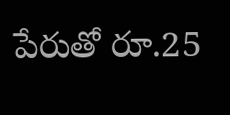పేరుతో రూ.25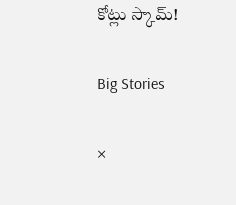కోట్లు స్కామ్!

Big Stories

×